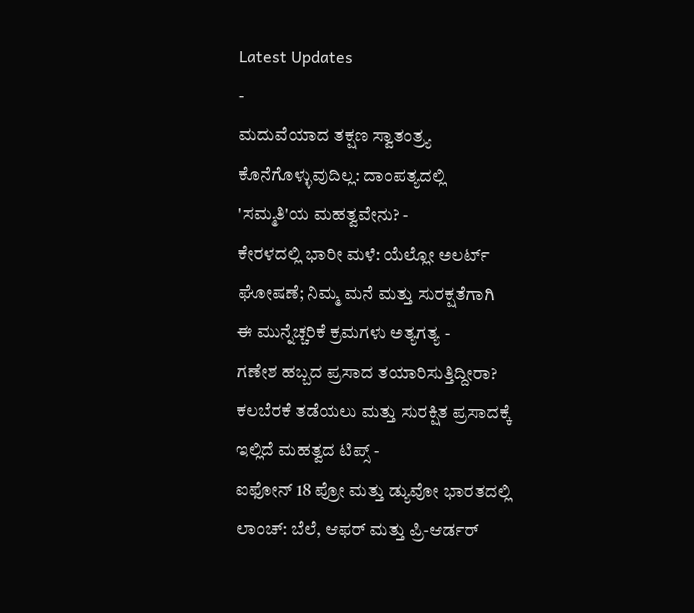Latest Updates
-
ಮದುವೆಯಾದ ತಕ್ಷಣ ಸ್ವಾತಂತ್ರ್ಯ ಕೊನೆಗೊಳ್ಳುವುದಿಲ್ಲ: ದಾಂಪತ್ಯದಲ್ಲಿ 'ಸಮ್ಮತಿ'ಯ ಮಹತ್ವವೇನು? -
ಕೇರಳದಲ್ಲಿ ಭಾರೀ ಮಳೆ: ಯೆಲ್ಲೋ ಅಲರ್ಟ್ ಘೋಷಣೆ; ನಿಮ್ಮ ಮನೆ ಮತ್ತು ಸುರಕ್ಷತೆಗಾಗಿ ಈ ಮುನ್ನೆಚ್ಚರಿಕೆ ಕ್ರಮಗಳು ಅತ್ಯಗತ್ಯ -
ಗಣೇಶ ಹಬ್ಬದ ಪ್ರಸಾದ ತಯಾರಿಸುತ್ತಿದ್ದೀರಾ? ಕಲಬೆರಕೆ ತಡೆಯಲು ಮತ್ತು ಸುರಕ್ಷಿತ ಪ್ರಸಾದಕ್ಕೆ ಇಲ್ಲಿದೆ ಮಹತ್ವದ ಟಿಪ್ಸ್ -
ಐಫೋನ್ 18 ಪ್ರೋ ಮತ್ತು ಡ್ಯುವೋ ಭಾರತದಲ್ಲಿ ಲಾಂಚ್: ಬೆಲೆ, ಆಫರ್ ಮತ್ತು ಪ್ರಿ-ಆರ್ಡರ್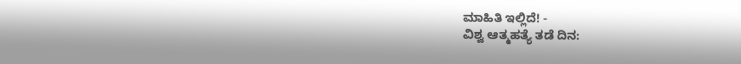ಮಾಹಿತಿ ಇಲ್ಲಿದೆ! -
ವಿಶ್ವ ಆತ್ಮಹತ್ಯೆ ತಡೆ ದಿನ: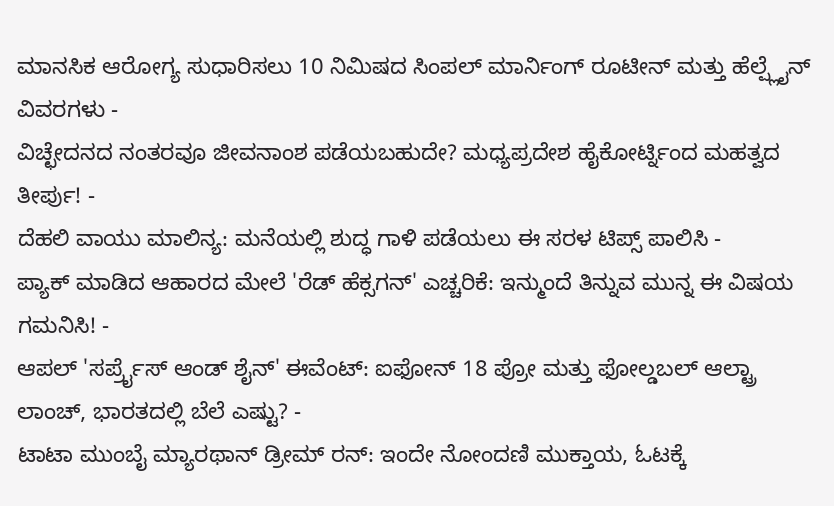ಮಾನಸಿಕ ಆರೋಗ್ಯ ಸುಧಾರಿಸಲು 10 ನಿಮಿಷದ ಸಿಂಪಲ್ ಮಾರ್ನಿಂಗ್ ರೂಟೀನ್ ಮತ್ತು ಹೆಲ್ಪ್ಲೈನ್ ವಿವರಗಳು -
ವಿಚ್ಛೇದನದ ನಂತರವೂ ಜೀವನಾಂಶ ಪಡೆಯಬಹುದೇ? ಮಧ್ಯಪ್ರದೇಶ ಹೈಕೋರ್ಟ್ನಿಂದ ಮಹತ್ವದ ತೀರ್ಪು! -
ದೆಹಲಿ ವಾಯು ಮಾಲಿನ್ಯ: ಮನೆಯಲ್ಲಿ ಶುದ್ಧ ಗಾಳಿ ಪಡೆಯಲು ಈ ಸರಳ ಟಿಪ್ಸ್ ಪಾಲಿಸಿ -
ಪ್ಯಾಕ್ ಮಾಡಿದ ಆಹಾರದ ಮೇಲೆ 'ರೆಡ್ ಹೆಕ್ಸಗನ್' ಎಚ್ಚರಿಕೆ: ಇನ್ಮುಂದೆ ತಿನ್ನುವ ಮುನ್ನ ಈ ವಿಷಯ ಗಮನಿಸಿ! -
ಆಪಲ್ 'ಸರ್ಪ್ರೈಸ್ ಆಂಡ್ ಶೈನ್' ಈವೆಂಟ್: ಐಫೋನ್ 18 ಪ್ರೋ ಮತ್ತು ಫೋಲ್ಡಬಲ್ ಆಲ್ಟ್ರಾ ಲಾಂಚ್, ಭಾರತದಲ್ಲಿ ಬೆಲೆ ಎಷ್ಟು? -
ಟಾಟಾ ಮುಂಬೈ ಮ್ಯಾರಥಾನ್ ಡ್ರೀಮ್ ರನ್: ಇಂದೇ ನೋಂದಣಿ ಮುಕ್ತಾಯ, ಓಟಕ್ಕೆ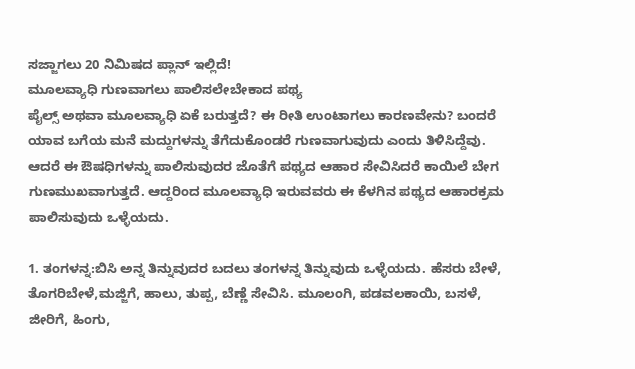ಸಜ್ಜಾಗಲು 20 ನಿಮಿಷದ ಪ್ಲಾನ್ ಇಲ್ಲಿದೆ!
ಮೂಲವ್ಯಾಧಿ ಗುಣವಾಗಲು ಪಾಲಿಸಲೇಬೇಕಾದ ಪಥ್ಯ
ಪೈಲ್ಸ್ ಅಥವಾ ಮೂಲವ್ಯಾಧಿ ಏಕೆ ಬರುತ್ತದೆ? ಈ ರೀತಿ ಉಂಟಾಗಲು ಕಾರಣವೇನು? ಬಂದರೆ ಯಾವ ಬಗೆಯ ಮನೆ ಮದ್ದುಗಳನ್ನು ತೆಗೆದುಕೊಂಡರೆ ಗುಣವಾಗುವುದು ಎಂದು ತಿಳಿಸಿದ್ದೆವು. ಆದರೆ ಈ ಔಷಧಿಗಳನ್ನು ಪಾಲಿಸುವುದರ ಜೊತೆಗೆ ಪಥ್ಯದ ಆಹಾರ ಸೇವಿಸಿದರೆ ಕಾಯಿಲೆ ಬೇಗ ಗುಣಮುಖವಾಗುತ್ತದೆ. ಆದ್ದರಿಂದ ಮೂಲವ್ಯಾಧಿ ಇರುವವರು ಈ ಕೆಳಗಿನ ಪಥ್ಯದ ಆಹಾರಕ್ರಮ ಪಾಲಿಸುವುದು ಒಳ್ಳೆಯದು.

1. ತಂಗಳನ್ನ:ಬಿಸಿ ಅನ್ನ ತಿನ್ನುವುದರ ಬದಲು ತಂಗಳನ್ನ ತಿನ್ನುವುದು ಒಳ್ಳೆಯದು. ಹೆಸರು ಬೇಳೆ, ತೊಗರಿಬೇಳೆ,ಮಜ್ಜಿಗೆ, ಹಾಲು, ತುಪ್ಪ, ಬೆಣ್ಣೆ ಸೇವಿಸಿ. ಮೂಲಂಗಿ, ಪಡವಲಕಾಯಿ, ಬಸಳೆ, ಜೀರಿಗೆ, ಹಿಂಗು,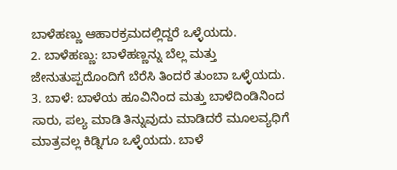ಬಾಳೆಹಣ್ಣು ಆಹಾರಕ್ರಮದಲ್ಲಿದ್ದರೆ ಒಳ್ಳೆಯದು.
2. ಬಾಳೆಹಣ್ಣು: ಬಾಳೆಹಣ್ಣನ್ನು ಬೆಲ್ಲ ಮತ್ತು ಜೇನುತುಪ್ಪದೊಂದಿಗೆ ಬೆರೆಸಿ ತಿಂದರೆ ತುಂಬಾ ಒಳ್ಳೆಯದು.
3. ಬಾಳೆ: ಬಾಳೆಯ ಹೂವಿನಿಂದ ಮತ್ತು ಬಾಳೆದಿಂಡಿನಿಂದ ಸಾರು, ಪಲ್ಯ ಮಾಡಿ ತಿನ್ನುವುದು ಮಾಡಿದರೆ ಮೂಲವ್ಯಧಿಗೆ ಮಾತ್ರವಲ್ಲ ಕಿಡ್ನಿಗೂ ಒಳ್ಳೆಯದು. ಬಾಳೆ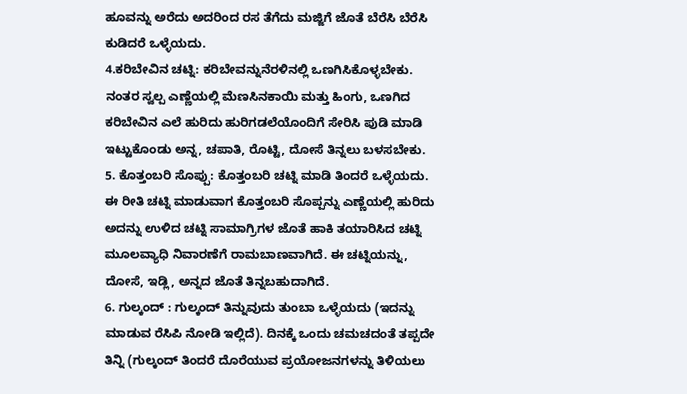ಹೂವನ್ನು ಅರೆದು ಅದರಿಂದ ರಸ ತೆಗೆದು ಮಜ್ಜಿಗೆ ಜೊತೆ ಬೆರೆಸಿ ಬೆರೆಸಿ ಕುಡಿದರೆ ಒಳ್ಳೆಯದು.
4.ಕರಿಬೇವಿನ ಚಟ್ನಿ: ಕರಿಬೇವನ್ನುನೆರಳಿನಲ್ಲಿ ಒಣಗಿಸಿಕೊಳ್ಳಬೇಕು. ನಂತರ ಸ್ವಲ್ಪ ಎಣ್ಣೆಯಲ್ಲಿ ಮೆಣಸಿನಕಾಯಿ ಮತ್ತು ಹಿಂಗು, ಒಣಗಿದ ಕರಿಬೇವಿನ ಎಲೆ ಹುರಿದು ಹುರಿಗಡಲೆಯೊಂದಿಗೆ ಸೇರಿಸಿ ಪುಡಿ ಮಾಡಿ ಇಟ್ಟುಕೊಂಡು ಅನ್ನ, ಚಪಾತಿ, ರೊಟ್ಟಿ, ದೋಸೆ ತಿನ್ನಲು ಬಳಸಬೇಕು.
5. ಕೊತ್ತಂಬರಿ ಸೊಪ್ಪು: ಕೊತ್ತಂಬರಿ ಚಟ್ನಿ ಮಾಡಿ ತಿಂದರೆ ಒಳ್ಳೆಯದು. ಈ ರೀತಿ ಚಟ್ನಿ ಮಾಡುವಾಗ ಕೊತ್ತಂಬರಿ ಸೊಪ್ಪನ್ನು ಎಣ್ಣೆಯಲ್ಲಿ ಹುರಿದು ಅದನ್ನು ಉಳಿದ ಚಟ್ನಿ ಸಾಮಾಗ್ರಿಗಳ ಜೊತೆ ಹಾಕಿ ತಯಾರಿಸಿದ ಚಟ್ನಿ ಮೂಲವ್ಯಾಧಿ ನಿವಾರಣೆಗೆ ರಾಮಬಾಣವಾಗಿದೆ. ಈ ಚಟ್ನಿಯನ್ನು, ದೋಸೆ, ಇಡ್ಲಿ, ಅನ್ನದ ಜೊತೆ ತಿನ್ನಬಹುದಾಗಿದೆ.
6. ಗುಲ್ಕಂದ್ : ಗುಲ್ಕಂದ್ ತಿನ್ನುವುದು ತುಂಬಾ ಒಳ್ಳೆಯದು (ಇದನ್ನು ಮಾಡುವ ರೆಸಿಪಿ ನೋಡಿ ಇಲ್ಲಿದೆ). ದಿನಕ್ಕೆ ಒಂದು ಚಮಚದಂತೆ ತಪ್ಪದೇ ತಿನ್ನಿ (ಗುಲ್ಕಂದ್ ತಿಂದರೆ ದೊರೆಯುವ ಪ್ರಯೋಜನಗಳನ್ನು ತಿಳಿಯಲು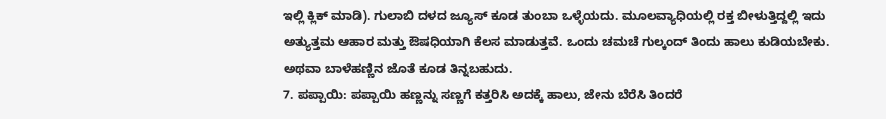ಇಲ್ಲಿ ಕ್ಲಿಕ್ ಮಾಡಿ). ಗುಲಾಬಿ ದಳದ ಜ್ಯೂಸ್ ಕೂಡ ತುಂಬಾ ಒಳ್ಳೆಯದು. ಮೂಲವ್ಯಾಧಿಯಲ್ಲಿ ರಕ್ತ ಬೀಳುತ್ತಿದ್ದಲ್ಲಿ ಇದು ಅತ್ಯುತ್ತಮ ಆಹಾರ ಮತ್ತು ಔಷಧಿಯಾಗಿ ಕೆಲಸ ಮಾಡುತ್ತವೆ. ಒಂದು ಚಮಚೆ ಗುಲ್ಕಂದ್ ತಿಂದು ಹಾಲು ಕುಡಿಯಬೇಕು. ಅಥವಾ ಬಾಳೆಹಣ್ಣಿನ ಜೊತೆ ಕೂಡ ತಿನ್ನಬಹುದು.
7. ಪಪ್ಪಾಯಿ: ಪಪ್ಪಾಯಿ ಹಣ್ಣನ್ನು ಸಣ್ಣಗೆ ಕತ್ತರಿಸಿ ಅದಕ್ಕೆ ಹಾಲು, ಜೇನು ಬೆರೆಸಿ ತಿಂದರೆ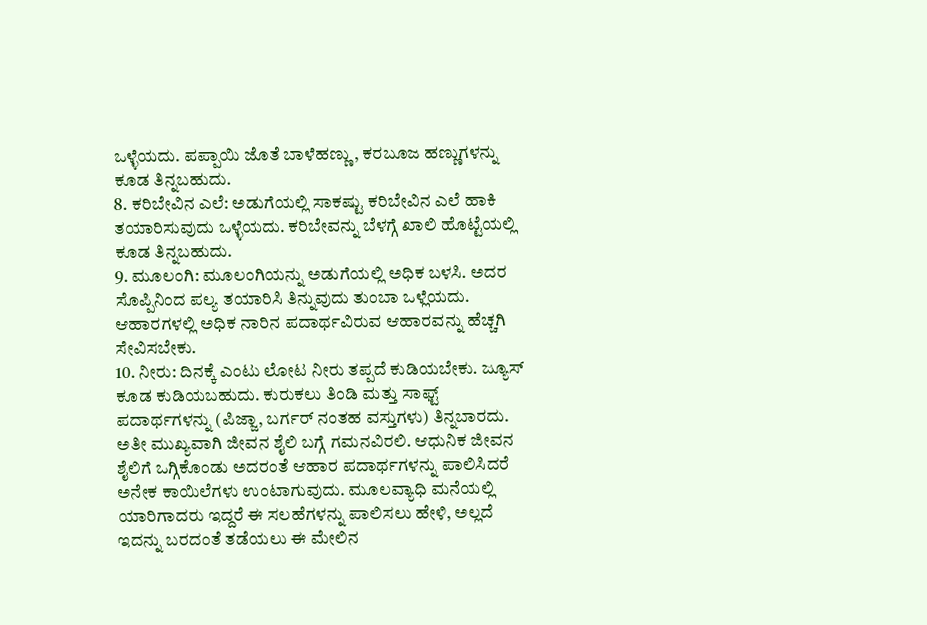ಒಳ್ಳೆಯದು. ಪಪ್ಪಾಯಿ ಜೊತೆ ಬಾಳೆಹಣ್ಣು, ಕರಬೂಜ ಹಣ್ಣುಗಳನ್ನು ಕೂಡ ತಿನ್ನಬಹುದು.
8. ಕರಿಬೇವಿನ ಎಲೆ: ಅಡುಗೆಯಲ್ಲಿ ಸಾಕಷ್ಟು ಕರಿಬೇವಿನ ಎಲೆ ಹಾಕಿ ತಯಾರಿಸುವುದು ಒಳ್ಳೆಯದು. ಕರಿಬೇವನ್ನು ಬೆಳಗ್ಗೆ ಖಾಲಿ ಹೊಟ್ಟೆಯಲ್ಲಿ ಕೂಡ ತಿನ್ನಬಹುದು.
9. ಮೂಲಂಗಿ: ಮೂಲಂಗಿಯನ್ನು ಅಡುಗೆಯಲ್ಲಿ ಅಧಿಕ ಬಳಸಿ. ಅದರ ಸೊಪ್ಪಿನಿಂದ ಪಲ್ಯ ತಯಾರಿಸಿ ತಿನ್ನುವುದು ತುಂಬಾ ಒಳ್ಲೆಯದು. ಆಹಾರಗಳಲ್ಲಿ ಅಧಿಕ ನಾರಿನ ಪದಾರ್ಥವಿರುವ ಆಹಾರವನ್ನು ಹೆಚ್ಚಗಿ ಸೇವಿಸಬೇಕು.
10. ನೀರು: ದಿನಕ್ಕೆ ಎಂಟು ಲೋಟ ನೀರು ತಪ್ಪದೆ ಕುಡಿಯಬೇಕು. ಜ್ಯೂಸ್ ಕೂಡ ಕುಡಿಯಬಹುದು. ಕುರುಕಲು ತಿಂಡಿ ಮತ್ತು ಸಾಫ್ಟ್ ಪದಾರ್ಥಗಳನ್ನು (ಪಿಜ್ಜಾ, ಬರ್ಗರ್ ನಂತಹ ವಸ್ತುಗಳು) ತಿನ್ನಬಾರದು.
ಅತೀ ಮುಖ್ಯವಾಗಿ ಜೀವನ ಶೈಲಿ ಬಗ್ಗೆ ಗಮನವಿರಲಿ. ಆಧುನಿಕ ಜೀವನ ಶೈಲಿಗೆ ಒಗ್ಗಿಕೊಂಡು ಅದರಂತೆ ಆಹಾರ ಪದಾರ್ಥಗಳನ್ನು ಪಾಲಿಸಿದರೆ ಅನೇಕ ಕಾಯಿಲೆಗಳು ಉಂಟಾಗುವುದು. ಮೂಲವ್ಯಾಧಿ ಮನೆಯಲ್ಲಿ ಯಾರಿಗಾದರು ಇದ್ದರೆ ಈ ಸಲಹೆಗಳನ್ನು ಪಾಲಿಸಲು ಹೇಳಿ, ಅಲ್ಲದೆ ಇದನ್ನು ಬರದಂತೆ ತಡೆಯಲು ಈ ಮೇಲಿನ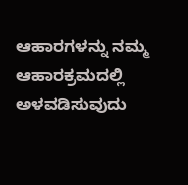ಆಹಾರಗಳನ್ನು ನಮ್ಮ ಆಹಾರಕ್ರಮದಲ್ಲಿ ಅಳವಡಿಸುವುದು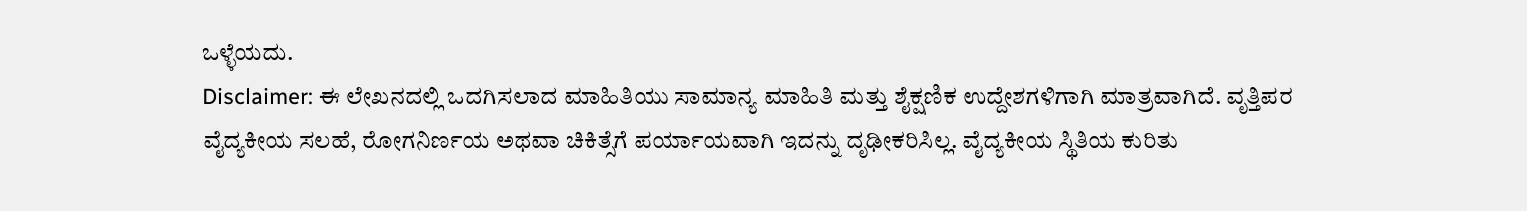ಒಳ್ಳೆಯದು.
Disclaimer: ಈ ಲೇಖನದಲ್ಲಿ ಒದಗಿಸಲಾದ ಮಾಹಿತಿಯು ಸಾಮಾನ್ಯ ಮಾಹಿತಿ ಮತ್ತು ಶೈಕ್ಷಣಿಕ ಉದ್ದೇಶಗಳಿಗಾಗಿ ಮಾತ್ರವಾಗಿದೆ. ವೃತ್ತಿಪರ ವೈದ್ಯಕೀಯ ಸಲಹೆ, ರೋಗನಿರ್ಣಯ ಅಥವಾ ಚಿಕಿತ್ಸೆಗೆ ಪರ್ಯಾಯವಾಗಿ ಇದನ್ನು ದೃಢೀಕರಿಸಿಲ್ಲ. ವೈದ್ಯಕೀಯ ಸ್ಥಿತಿಯ ಕುರಿತು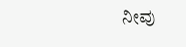ನೀವು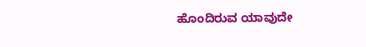ಹೊಂದಿರುವ ಯಾವುದೇ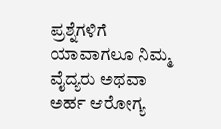ಪ್ರಶ್ನೆಗಳಿಗೆ ಯಾವಾಗಲೂ ನಿಮ್ಮ ವೈದ್ಯರು ಅಥವಾ ಅರ್ಹ ಆರೋಗ್ಯ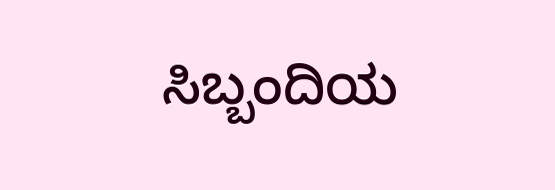ಸಿಬ್ಬಂದಿಯ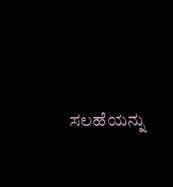ಸಲಹೆಯನ್ನು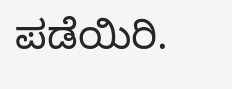ಪಡೆಯಿರಿ.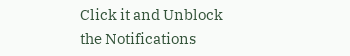Click it and Unblock the Notifications